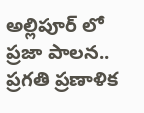అల్లిపూర్ లో ప్రజా పాలన.. ప్రగతి ప్రణాళిక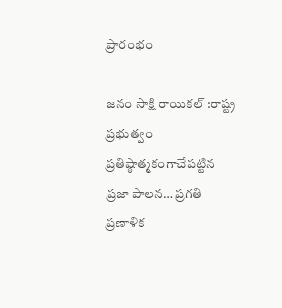ప్రారంభం

జనం సాక్షి రాయికల్ :రాష్ట్ర ప్రభుత్వం ప్రతిష్ఠాత్మకంగాచేపట్టిన ప్రజా పాలన… ప్రగతి ప్రణాళిక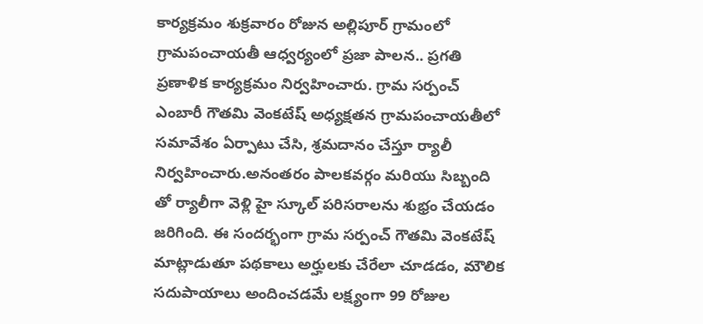కార్యక్రమం శుక్రవారం రోజున అల్లిపూర్ గ్రామంలో
గ్రామపంచాయతీ ఆధ్వర్యంలో ప్రజా పాలన.. ప్రగతి ప్రణాళిక కార్యక్రమం నిర్వహించారు. గ్రామ సర్పంచ్ ఎంబారీ గౌతమి వెంకటేష్ అధ్యక్షతన గ్రామపంచాయతీలో సమావేశం ఏర్పాటు చేసి, శ్రమదానం చేస్తూ ర్యాలీ నిర్వహించారు.అనంతరం పాలకవర్గం మరియు సిబ్బంది తో ర్యాలీగా వెళ్లి హై స్కూల్ పరిసరాలను శుభ్రం చేయడం జరిగింది. ఈ సందర్భంగా గ్రామ సర్పంచ్ గౌతమి వెంకటేష్ మాట్లాడుతూ పథకాలు అర్హులకు చేరేలా చూడడం, మౌలిక సదుపాయాలు అందించడమే లక్ష్యంగా 99 రోజుల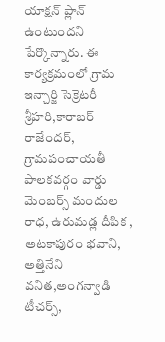యాక్షన్ ప్లాన్ ఉంటుందని పేర్కొన్నారు. ఈ కార్యక్రమంలో గ్రామ ఇన్చార్జి సెక్రెటరీ శ్రీహరి,కారాబర్ రాజేందర్, గ్రామపంచాయతీ పాలకవర్గం వార్డు మెంబర్స్ మందుల రాధ, ఉరుమడ్ల దీపిక , అటకాపురం భవాని, అత్తినేని వనిత,అంగన్వాడి టీచర్స్,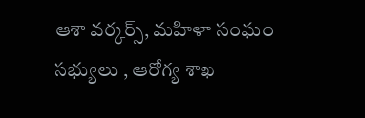ఆశా వర్కర్స్, మహిళా సంఘం సభ్యులు , ఆరోగ్య శాఖ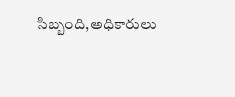సిబ్బంది,అధికారులు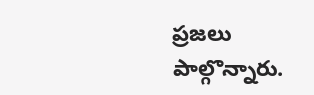ప్రజలు పాల్గొన్నారు.